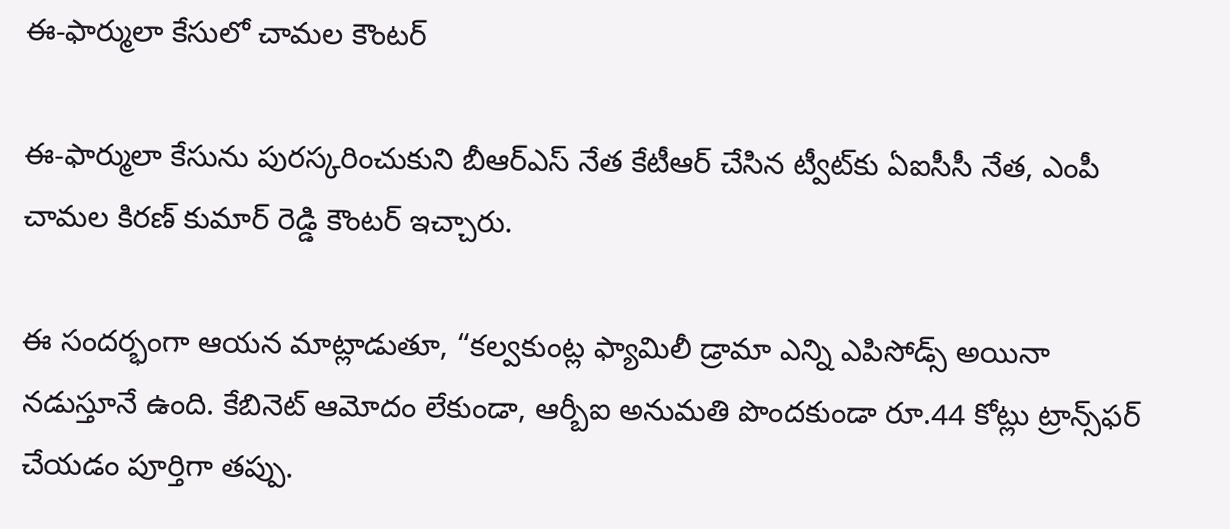ఈ-ఫార్ములా కేసులో చామల కౌంటర్

ఈ-ఫార్ములా కేసును పురస్కరించుకుని బీఆర్ఎస్ నేత కేటీఆర్ చేసిన ట్వీట్‌కు ఏఐసీసీ నేత, ఎంపీ చామల కిరణ్ కుమార్ రెడ్డి కౌంటర్ ఇచ్చారు.

ఈ సందర్భంగా ఆయన మాట్లాడుతూ, “కల్వకుంట్ల ఫ్యామిలీ డ్రామా ఎన్ని ఎపిసోడ్స్ అయినా నడుస్తూనే ఉంది. కేబినెట్ ఆమోదం లేకుండా, ఆర్బీఐ అనుమతి పొందకుండా రూ.44 కోట్లు ట్రాన్స్‌ఫర్ చేయడం పూర్తిగా తప్పు.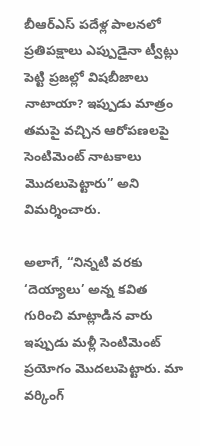బీఆర్ఎస్ పదేళ్ల పాలనలో ప్రతిపక్షాలు ఎప్పుడైనా ట్వీట్లు పెట్టి ప్రజల్లో విషబీజాలు నాటాయా? ఇప్పుడు మాత్రం తమపై వచ్చిన ఆరోపణలపై సెంటిమెంట్ నాటకాలు మొదలుపెట్టారు” అని విమర్శించారు.

అలాగే, “నిన్నటి వరకు ‘దెయ్యాలు’ అన్న కవిత గురించి మాట్లాడిన వారు ఇప్పుడు మళ్లీ సెంటిమెంట్ ప్రయోగం మొదలుపెట్టారు. మా వర్కింగ్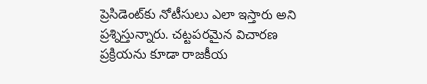ప్రెసిడెంట్‌కు నోటీసులు ఎలా ఇస్తారు అని ప్రశ్నిస్తున్నారు. చట్టపరమైన విచారణ ప్రక్రియను కూడా రాజకీయ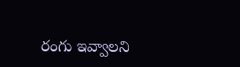రంగు ఇవ్వాలని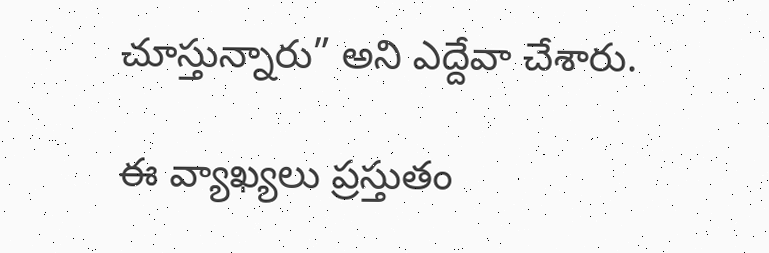చూస్తున్నారు” అని ఎద్దేవా చేశారు.

ఈ వ్యాఖ్యలు ప్రస్తుతం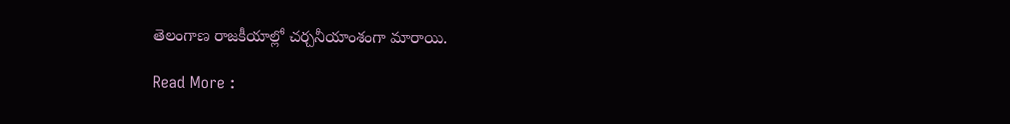తెలంగాణ రాజకీయాల్లో చర్చనీయాంశంగా మారాయి.

Read More :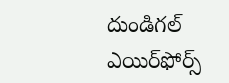దుండిగల్ ఎయిర్‌ఫోర్స్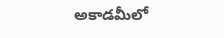అకాడమీలో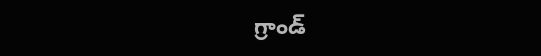గ్రాండ్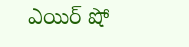ఎయిర్ షో